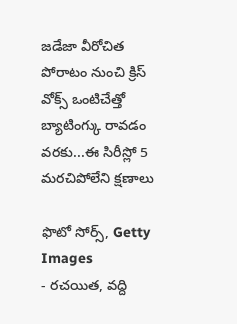జడేజా వీరోచిత పోరాటం నుంచి క్రిస్ వోక్స్ ఒంటిచేత్తో బ్యాటింగ్కు రావడం వరకు...ఈ సిరీస్లో 5 మరచిపోలేని క్షణాలు

ఫొటో సోర్స్, Getty Images
- రచయిత, వద్ది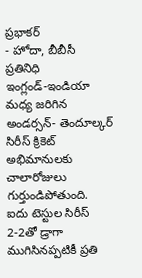ప్రభాకర్
- హోదా, బీబీసీ ప్రతినిధి
ఇంగ్లండ్-ఇండియా మధ్య జరిగిన అండర్సన్- తెందూల్కర్ సిరీస్ క్రికెట్ అభిమానులకు చాలారోజులు గుర్తుండిపోతుంది.
ఐదు టెస్టుల సిరీస్ 2-2తో డ్రాగా ముగిసినప్పటికీ ప్రతి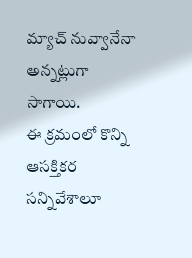మ్యాచ్ నువ్వానేనా అన్నట్లుగా సాగాయి.
ఈ క్రమంలో కొన్ని ఆసక్తికర సన్నివేశాలూ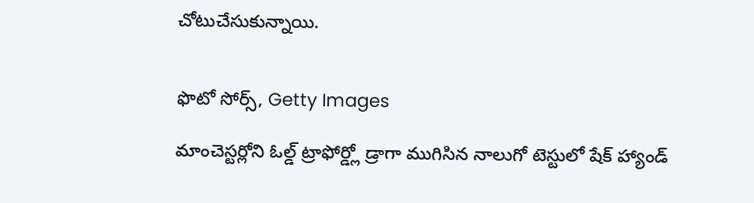చోటుచేసుకున్నాయి.


ఫొటో సోర్స్, Getty Images

మాంచెస్టర్లోని ఓల్డ్ ట్రాఫోర్డ్లో డ్రాగా ముగిసిన నాలుగో టెస్టులో షేక్ హ్యాండ్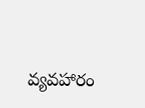వ్యవహారం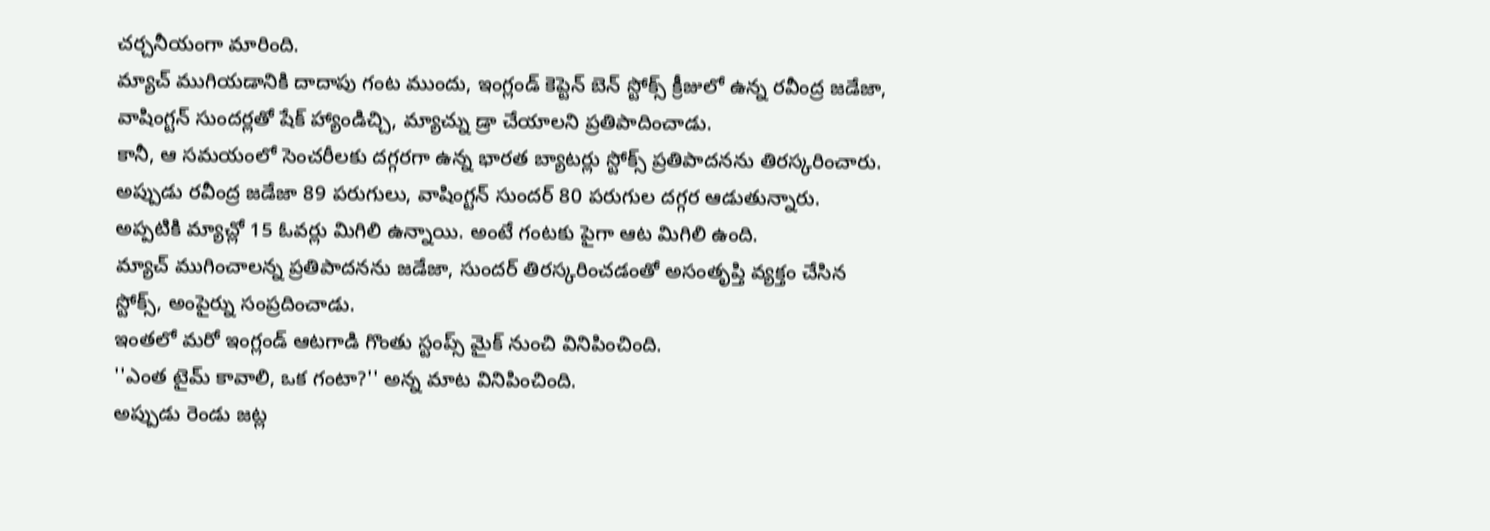చర్చనీయంగా మారింది.
మ్యాచ్ ముగియడానికి దాదాపు గంట ముందు, ఇంగ్లండ్ కెప్టెన్ బెన్ స్టోక్స్ క్రీజులో ఉన్న రవీంద్ర జడేజా, వాషింగ్టన్ సుందర్లతో షేక్ హ్యాండిచ్చి, మ్యాచ్ను డ్రా చేయాలని ప్రతిపాదించాడు.
కానీ, ఆ సమయంలో సెంచరీలకు దగ్గరగా ఉన్న భారత బ్యాటర్లు స్టోక్స్ ప్రతిపాదనను తిరస్కరించారు.
అప్పుడు రవీంద్ర జడేజా 89 పరుగులు, వాషింగ్టన్ సుందర్ 80 పరుగుల దగ్గర ఆడుతున్నారు.
అప్పటికి మ్యాచ్లో 15 ఓవర్లు మిగిలి ఉన్నాయి. అంటే గంటకు పైగా ఆట మిగిలి ఉంది.
మ్యాచ్ ముగించాలన్న ప్రతిపాదనను జడేజా, సుందర్ తిరస్కరించడంతో అసంతృప్తి వ్యక్తం చేసిన స్టోక్స్, అంపైర్ను సంప్రదించాడు.
ఇంతలో మరో ఇంగ్లండ్ ఆటగాడి గొంతు స్టంప్స్ మైక్ నుంచి వినిపించింది.
''ఎంత టైమ్ కావాలి, ఒక గంటా?'' అన్న మాట వినిపించింది.
అప్పుడు రెండు జట్ల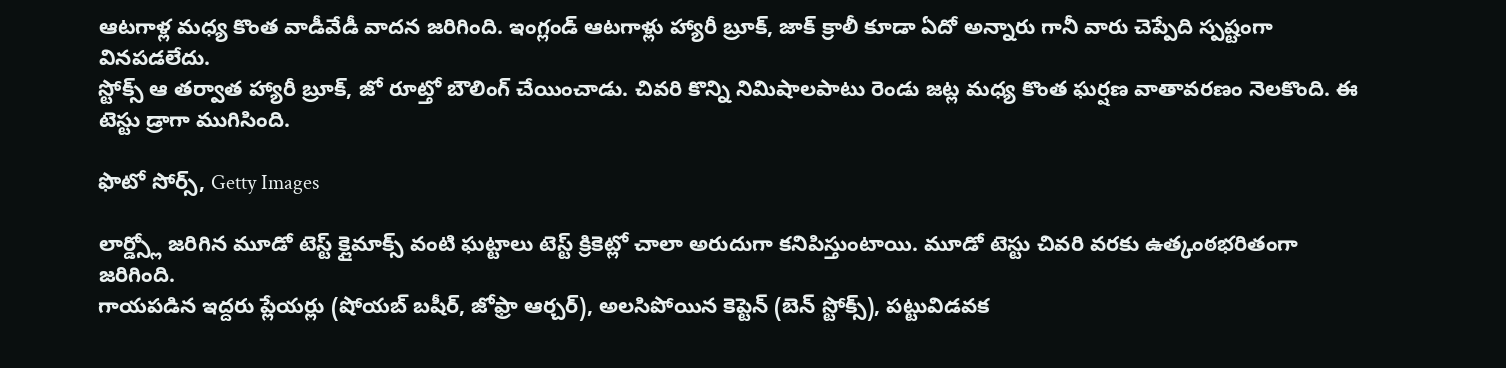ఆటగాళ్ల మధ్య కొంత వాడీవేడీ వాదన జరిగింది. ఇంగ్లండ్ ఆటగాళ్లు హ్యారీ బ్రూక్, జాక్ క్రాలీ కూడా ఏదో అన్నారు గానీ వారు చెప్పేది స్పష్టంగా వినపడలేదు.
స్టోక్స్ ఆ తర్వాత హ్యారీ బ్రూక్, జో రూట్తో బౌలింగ్ చేయించాడు. చివరి కొన్ని నిమిషాలపాటు రెండు జట్ల మధ్య కొంత ఘర్షణ వాతావరణం నెలకొంది. ఈ టెస్టు డ్రాగా ముగిసింది.

ఫొటో సోర్స్, Getty Images

లార్డ్స్లో జరిగిన మూడో టెస్ట్ క్లైమాక్స్ వంటి ఘట్టాలు టెస్ట్ క్రికెట్లో చాలా అరుదుగా కనిపిస్తుంటాయి. మూడో టెస్టు చివరి వరకు ఉత్కంఠభరితంగా జరిగింది.
గాయపడిన ఇద్దరు ప్లేయర్లు (షోయబ్ బషీర్, జోఫ్రా ఆర్చర్), అలసిపోయిన కెప్టెన్ (బెన్ స్టోక్స్), పట్టువిడవక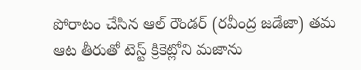పోరాటం చేసిన ఆల్ రౌండర్ (రవీంద్ర జడేజా) తమ ఆట తీరుతో టెస్ట్ క్రికెట్లోని మజాను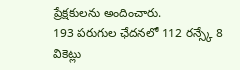ప్రేక్షకులను అందించారు.
193 పరుగుల ఛేదనలో 112 రన్స్కే 8 వికెట్లు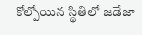కోల్పోయిన స్థితిలో జడేజా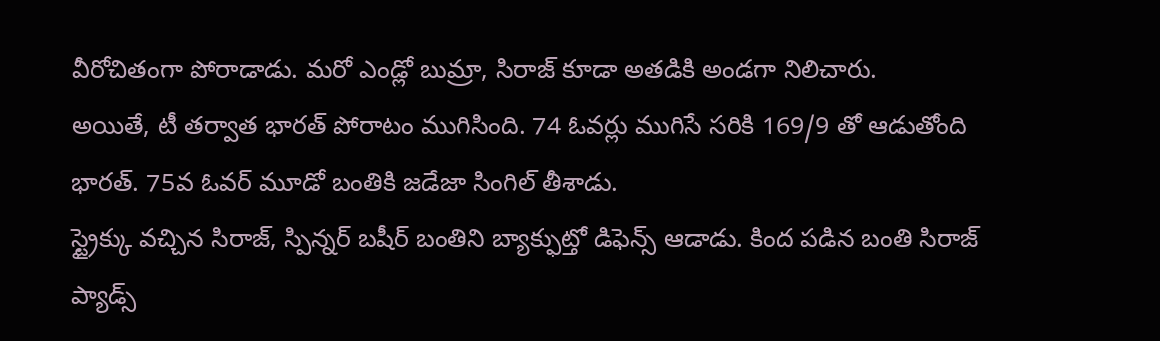వీరోచితంగా పోరాడాడు. మరో ఎండ్లో బుమ్రా, సిరాజ్ కూడా అతడికి అండగా నిలిచారు.
అయితే, టీ తర్వాత భారత్ పోరాటం ముగిసింది. 74 ఓవర్లు ముగిసే సరికి 169/9 తో ఆడుతోంది భారత్. 75వ ఓవర్ మూడో బంతికి జడేజా సింగిల్ తీశాడు.
స్ట్రైక్కు వచ్చిన సిరాజ్, స్పిన్నర్ బషీర్ బంతిని బ్యాక్ఫుట్తో డిఫెన్స్ ఆడాడు. కింద పడిన బంతి సిరాజ్ ప్యాడ్స్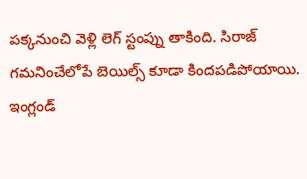పక్కనుంచి వెళ్లి లెగ్ స్టంప్ను తాకింది. సిరాజ్ గమనించేలోపే బెయిల్స్ కూడా కిందపడిపోయాయి.
ఇంగ్లండ్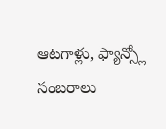ఆటగాళ్లు, ఫ్యాన్స్లో సంబరాలు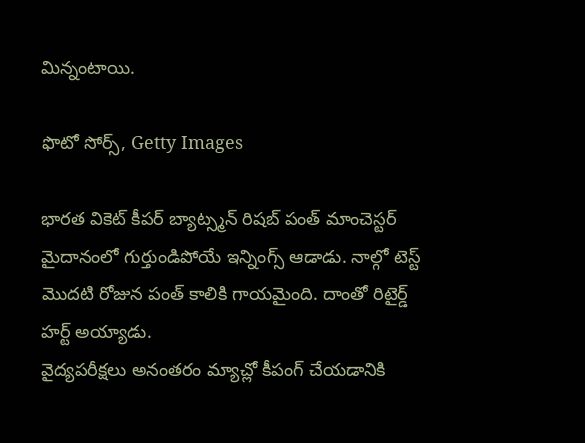మిన్నంటాయి.

ఫొటో సోర్స్, Getty Images

భారత వికెట్ కీపర్ బ్యాట్స్మన్ రిషబ్ పంత్ మాంచెస్టర్ మైదానంలో గుర్తుండిపోయే ఇన్నింగ్స్ ఆడాడు. నాల్గో టెస్ట్ మొదటి రోజున పంత్ కాలికి గాయమైంది. దాంతో రిటైర్డ్ హర్ట్ అయ్యాడు.
వైద్యపరీక్షలు అనంతరం మ్యాచ్లో కీపంగ్ చేయడానికి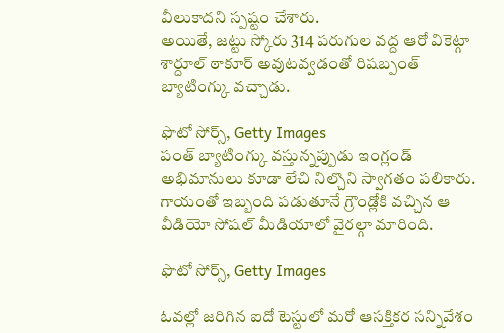వీలుకాదని స్పష్టం చేశారు.
అయితే, జట్టు స్కోరు 314 పరుగుల వద్ద ఆరో వికెట్గా శార్దూల్ ఠాకూర్ అవుటవ్వడంతో రిషబ్పంత్ బ్యాటింగ్కు వచ్చాడు.

ఫొటో సోర్స్, Getty Images
పంత్ బ్యాటింగ్కు వస్తున్నప్పుడు ఇంగ్లండ్ అభిమానులు కూడా లేచి నిల్చొని స్వాగతం పలికారు.
గాయంతో ఇబ్బంది పడుతూనే గ్రౌండ్లోకి వచ్చిన ఆ వీడియో సోషల్ మీడియాలో వైరల్గా మారింది.

ఫొటో సోర్స్, Getty Images

ఓవల్లో జరిగిన ఐదో టెస్టులో మరో ఆసక్తికర సన్నివేశం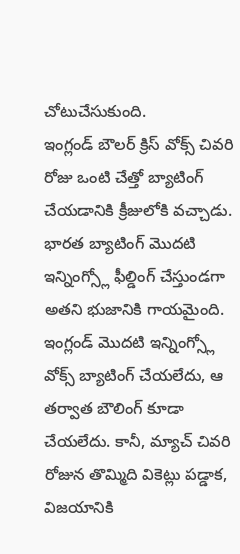చోటుచేసుకుంది.
ఇంగ్లండ్ బౌలర్ క్రిస్ వోక్స్ చివరి రోజు ఒంటి చేత్తో బ్యాటింగ్ చేయడానికి క్రీజులోకి వచ్చాడు. భారత బ్యాటింగ్ మొదటి ఇన్నింగ్స్లో ఫీల్డింగ్ చేస్తుండగా అతని భుజానికి గాయమైంది.
ఇంగ్లండ్ మొదటి ఇన్నింగ్స్లో వోక్స్ బ్యాటింగ్ చేయలేదు, ఆ తర్వాత బౌలింగ్ కూడా చేయలేదు. కానీ, మ్యాచ్ చివరి రోజున తొమ్మిది వికెట్లు పడ్డాక, విజయానికి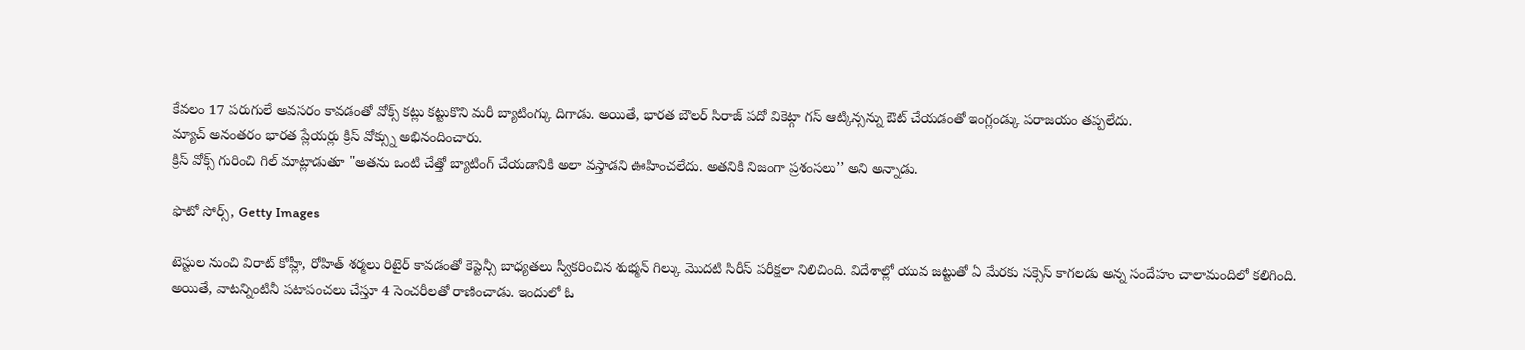కేవలం 17 పరుగులే అవసరం కావడంతో వోక్స్ కట్లు కట్టుకొని మరీ బ్యాటింగ్కు దిగాడు. అయితే, భారత బౌలర్ సిరాజ్ పదో వికెట్గా గస్ ఆట్కిన్సన్ను ఔట్ చేయడంతో ఇంగ్లండ్కు పరాజయం తప్పలేదు.
మ్యాచ్ అనంతరం భారత ప్లేయర్లు క్రిస్ వోక్స్ను అభినందించారు.
క్రిస్ వోక్స్ గురించి గిల్ మాట్లాడుతూ "అతను ఒంటి చేత్తో బ్యాటింగ్ చేయడానికి అలా వస్తాడని ఊహించలేదు. అతనికి నిజంగా ప్రశంసలు’’ అని అన్నాడు.

ఫొటో సోర్స్, Getty Images

టెస్టుల నుంచి విరాట్ కోహ్లీ, రోహిత్ శర్మలు రిటైర్ కావడంతో కెప్టెన్సీ బాధ్యతలు స్వీకరించిన శుభ్మన్ గిల్కు మొదటి సిరీస్ పరీక్షలా నిలిచింది. విదేశాల్లో యువ జట్టుతో ఏ మేరకు సక్సెస్ కాగలడు అన్న సందేహం చాలామందిలో కలిగింది.
అయితే, వాటన్నింటినీ పటాపంచలు చేస్తూ 4 సెంచరీలతో రాణించాడు. ఇందులో ఓ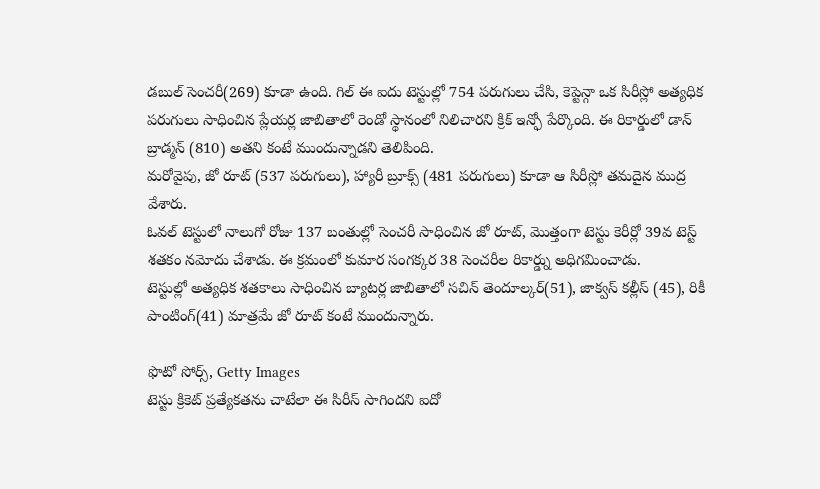డబుల్ సెంచరీ(269) కూడా ఉంది. గిల్ ఈ ఐదు టెస్టుల్లో 754 పరుగులు చేసి, కెప్టెన్గా ఒక సిరీస్లో అత్యధిక పరుగులు సాధించిన ప్లేయర్ల జాబితాలో రెండో స్థానంలో నిలిచారని క్రిక్ ఇన్ఫో పేర్కొంది. ఈ రికార్డులో డాన్ బ్రాడ్మన్ (810) అతని కంటే ముందున్నాడని తెలిపింది.
మరోవైపు, జో రూట్ (537 పరుగులు), హ్యారీ బ్రూక్స్ (481 పరుగులు) కూడా ఆ సిరీస్లో తమదైన ముద్ర వేశారు.
ఓవల్ టెస్టులో నాలుగో రోజు 137 బంతుల్లో సెంచరీ సాధించిన జో రూట్, మొత్తంగా టెస్టు కెరీర్లో 39వ టెస్ట్ శతకం నమోదు చేశాడు. ఈ క్రమంలో కుమార సంగక్కర 38 సెంచరీల రికార్డ్ను అధిగమించాడు.
టెస్టుల్లో అత్యధిక శతకాలు సాధించిన బ్యాటర్ల జాబితాలో సచిన్ తెందూల్కర్(51), జాక్వస్ కల్లీస్ (45), రికీ పాంటింగ్(41) మాత్రమే జో రూట్ కంటే ముందున్నారు.

ఫొటో సోర్స్, Getty Images
టెస్టు క్రికెట్ ప్రత్యేకతను చాటేలా ఈ సిరీస్ సాగిందని ఐదో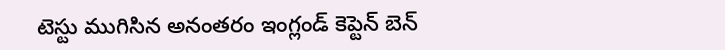టెస్టు ముగిసిన అనంతరం ఇంగ్లండ్ కెప్టెన్ బెన్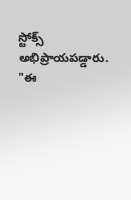స్టోక్స్ అభిప్రాయపడ్డారు.
"ఈ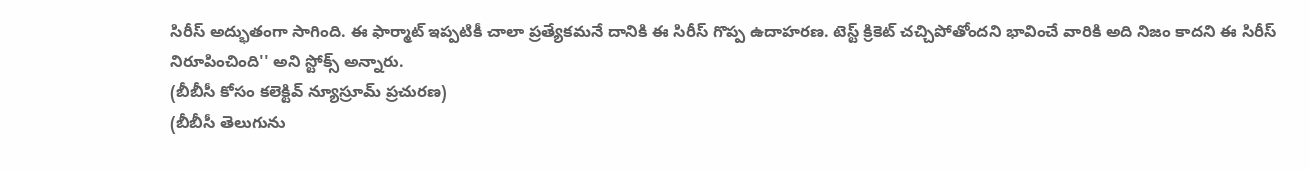సిరీస్ అద్భుతంగా సాగింది. ఈ ఫార్మాట్ ఇప్పటికీ చాలా ప్రత్యేకమనే దానికి ఈ సిరీస్ గొప్ప ఉదాహరణ. టెస్ట్ క్రికెట్ చచ్చిపోతోందని భావించే వారికి అది నిజం కాదని ఈ సిరీస్ నిరూపించింది'' అని స్టోక్స్ అన్నారు.
(బీబీసీ కోసం కలెక్టివ్ న్యూస్రూమ్ ప్రచురణ)
(బీబీసీ తెలుగును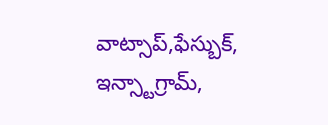వాట్సాప్,ఫేస్బుక్, ఇన్స్టాగ్రామ్,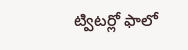ట్విటర్లో ఫాలో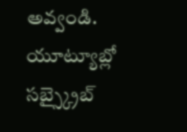అవ్వండి. యూట్యూబ్లో సబ్స్క్రైబ్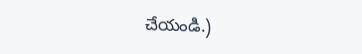చేయండి.)